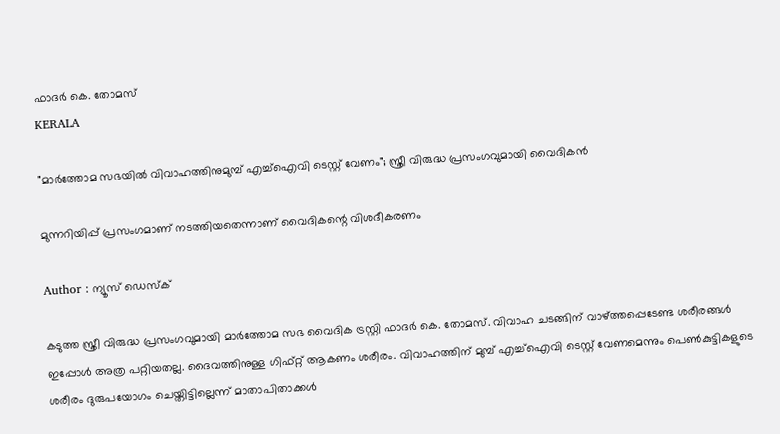ഫാദർ കെ. തോമസ്
KERALA

"മാര്‍ത്തോമ സഭയില്‍ വിവാഹത്തിനുമുമ്പ് എച്ച്ഐവി ടെസ്റ്റ് വേണം"; സ്ത്രീ വിരുദ്ധ പ്രസംഗവുമായി വൈദികന്‍

മുന്നറിയിപ്പ് പ്രസംഗമാണ് നടത്തിയതെന്നാണ് വൈദികന്റെ വിശദീകരണം

Author : ന്യൂസ് ഡെസ്ക്

കടുത്ത സ്ത്രീ വിരുദ്ധ പ്രസംഗവുമായി മാർത്തോമ സഭ വൈദിക ട്രസ്റ്റി ഫാദർ കെ. തോമസ്. വിവാഹ ചടങ്ങിന് വാഴ്ത്തപ്പെടേണ്ട ശരീരങ്ങൾ ഇപ്പോൾ അത്ര പറ്റിയതല്ല. ദൈവത്തിനുള്ള ഗിഫ്റ്റ് ആകണം ശരീരം. വിവാഹത്തിന് മുമ്പ് എച്ച്ഐവി ടെസ്റ്റ് വേണമെന്നും പെൺകുട്ടികളുടെ ശരീരം ദുരുപയോഗം ചെയ്തിട്ടില്ലെന്ന് മാതാപിതാക്കൾ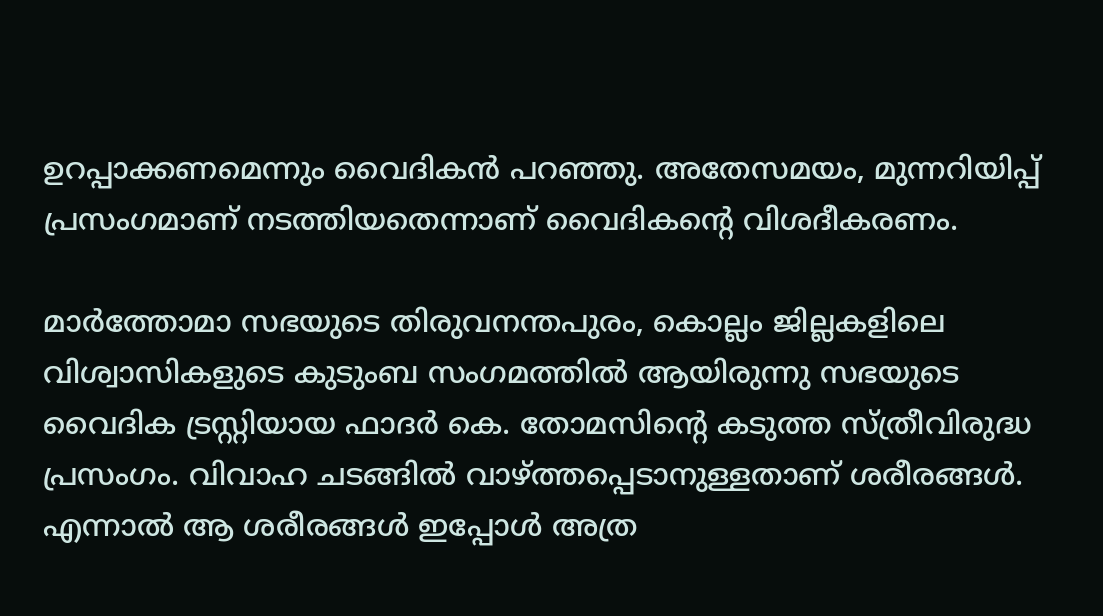ഉറപ്പാക്കണമെന്നും വൈദികൻ പറഞ്ഞു. അതേസമയം, മുന്നറിയിപ്പ് പ്രസംഗമാണ് നടത്തിയതെന്നാണ് വൈദികന്റെ വിശദീകരണം.

മാർത്തോമാ സഭയുടെ തിരുവനന്തപുരം, കൊല്ലം ജില്ലകളിലെ വിശ്വാസികളുടെ കുടുംബ സംഗമത്തിൽ ആയിരുന്നു സഭയുടെ വൈദിക ട്രസ്റ്റിയായ ഫാദർ കെ. തോമസിന്റെ കടുത്ത സ്ത്രീവിരുദ്ധ പ്രസംഗം. വിവാഹ ചടങ്ങിൽ വാഴ്ത്തപ്പെടാനുള്ളതാണ് ശരീരങ്ങൾ. എന്നാൽ ആ ശരീരങ്ങൾ ഇപ്പോൾ അത്ര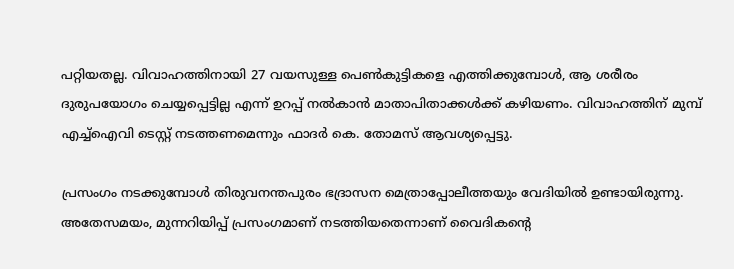പറ്റിയതല്ല. വിവാഹത്തിനായി 27 വയസുള്ള പെൺകുട്ടികളെ എത്തിക്കുമ്പോൾ, ആ ശരീരം ദുരുപയോഗം ചെയ്യപ്പെട്ടില്ല എന്ന് ഉറപ്പ് നൽകാൻ മാതാപിതാക്കൾക്ക് കഴിയണം. വിവാഹത്തിന് മുമ്പ് എച്ച്ഐവി ടെസ്റ്റ് നടത്തണമെന്നും ഫാദർ കെ. തോമസ് ആവശ്യപ്പെട്ടു.

പ്രസംഗം നടക്കുമ്പോൾ തിരുവനന്തപുരം ഭദ്രാസന മെത്രാപ്പോലീത്തയും വേദിയിൽ ഉണ്ടായിരുന്നു. അതേസമയം, മുന്നറിയിപ്പ് പ്രസംഗമാണ് നടത്തിയതെന്നാണ് വൈദികന്റെ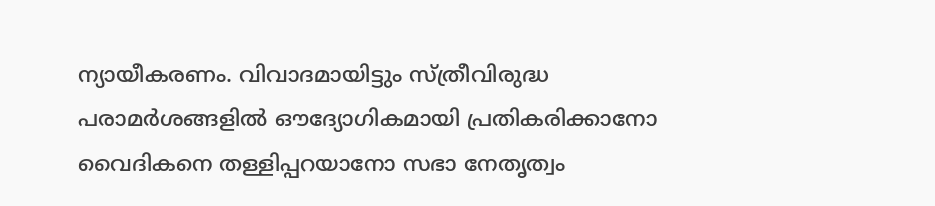ന്യായീകരണം. വിവാദമായിട്ടും സ്ത്രീവിരുദ്ധ പരാമർശങ്ങളിൽ ഔദ്യോഗികമായി പ്രതികരിക്കാനോ വൈദികനെ തള്ളിപ്പറയാനോ സഭാ നേതൃത്വം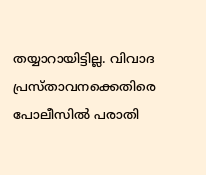തയ്യാറായിട്ടില്ല. വിവാദ പ്രസ്താവനക്കെതിരെ പോലീസിൽ പരാതി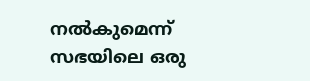നൽകുമെന്ന് സഭയിലെ ഒരു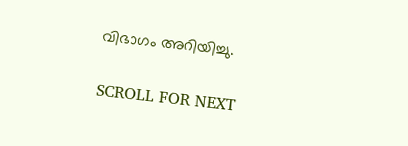വിഭാഗം അറിയിച്ചു.

SCROLL FOR NEXT